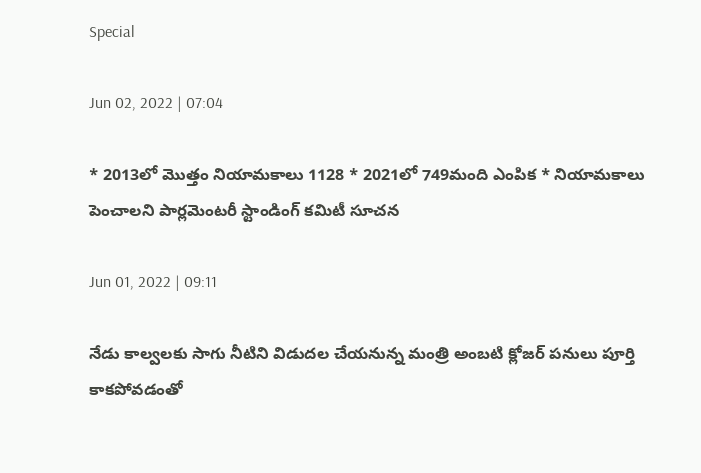Special

Jun 02, 2022 | 07:04

* 2013లో మొత్తం నియామకాలు 1128 * 2021లో 749మంది ఎంపిక * నియామకాలు పెంచాలని పార్లమెంటరీ స్టాండింగ్‌ కమిటీ సూచన

Jun 01, 2022 | 09:11

నేడు కాల్వలకు సాగు నీటిని విడుదల చేయనున్న మంత్రి అంబటి క్లోజర్‌ పనులు పూర్తి కాకపోవడంతో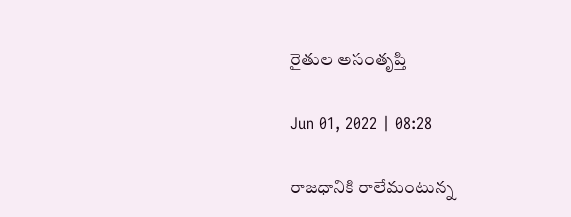రైతుల అసంతృప్తి

Jun 01, 2022 | 08:28

రాజధానికి రాలేమంటున్న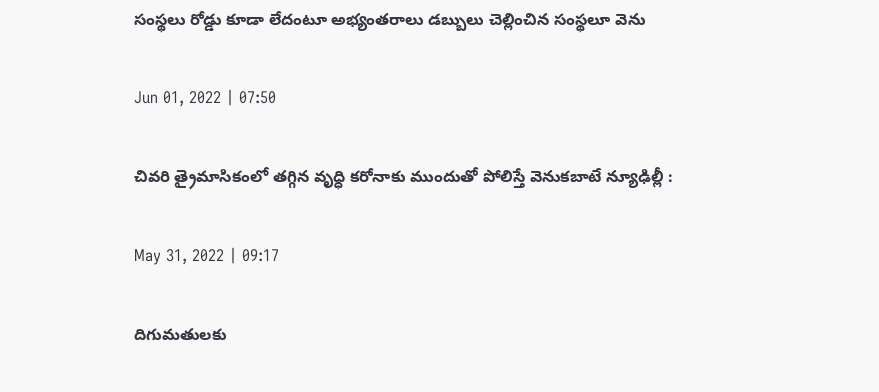సంస్థలు రోడ్డు కూడా లేదంటూ అభ్యంతరాలు డబ్బులు చెల్లించిన సంస్థలూ వెను

Jun 01, 2022 | 07:50

చివరి త్రైమాసికంలో తగ్గిన వృధ్ధి కరోనాకు ముందుతో పోలిస్తే వెనుకబాటే న్యూఢిల్లీ :

May 31, 2022 | 09:17

దిగుమతులకు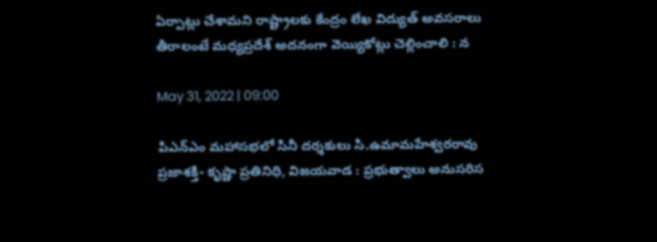ఏర్పాట్లు చేశామని రాష్ట్రాలకు కేంద్రం లేఖ విద్యుత్‌ అవసరాలు తీరాలంటే మధ్యప్రదేశ్‌ అదనంగా వెయ్యికోట్లు చెల్లించాలి : న

May 31, 2022 | 09:00

పిఎన్‌ఎం మహాసభలో సినీ దర్శకులు సి.ఉమామహేశ్వరరావు ప్రజాశక్తి- కృష్ణా ప్రతినిధి, విజయవాడ : ప్రభుత్వాలు అనుసరిస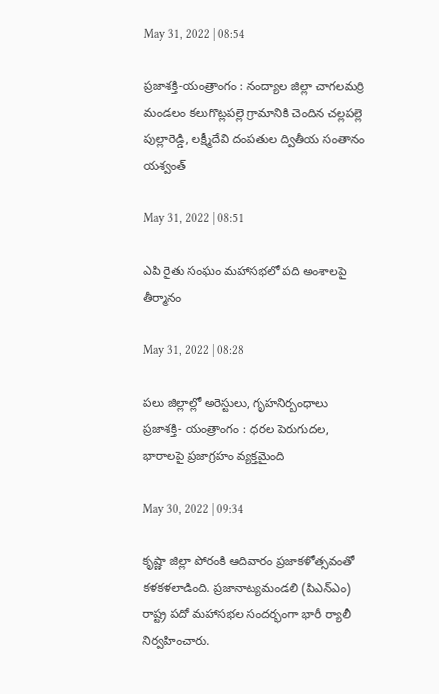May 31, 2022 | 08:54

ప్రజాశక్తి-యంత్రాంగం : నంద్యాల జిల్లా చాగలమర్రి మండలం కలుగొట్లపల్లె గ్రామానికి చెందిన చల్లపల్లె పుల్లారెడ్డి, లక్ష్మీదేవి దంపతుల ద్వితీయ సంతానం యశ్వంత్‌

May 31, 2022 | 08:51

ఎపి రైతు సంఘం మహాసభలో పది అంశాలపై తీర్మానం

May 31, 2022 | 08:28

పలు జిల్లాల్లో అరెస్టులు, గృహనిర్బంధాలు ప్రజాశక్తి- యంత్రాంగం : ధరల పెరుగుదల, భారాలపై ప్రజాగ్రహం వ్యక్తమైంది

May 30, 2022 | 09:34

కృష్ణా జిల్లా పోరంకి ఆదివారం ప్రజాకళోత్సవంతో కళకళలాడింది. ప్రజానాట్యమండలి (పిఎన్‌ఎం) రాష్ట్ర పదో మహాసభల సందర్భంగా భారీ ర్యాలీ నిర్వహించారు.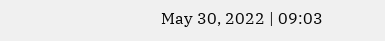May 30, 2022 | 09:03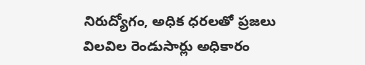నిరుద్యోగం, అధిక ధరలతో ప్రజలు విలవిల రెండుసార్లు అధికారం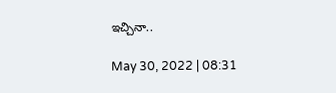ఇచ్చినా..

May 30, 2022 | 08:31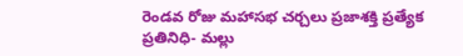రెండవ రోజు మహాసభ చర్చలు ప్రజాశక్తి ప్రత్యేక ప్రతినిధి- మల్లు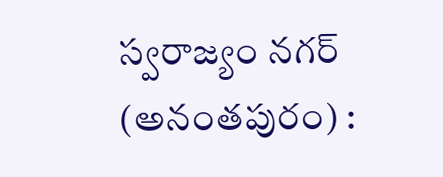స్వరాజ్యం నగర్‌ (అనంతపురం) :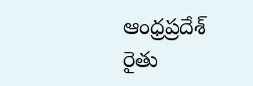ఆంధ్రప్రదేశ్‌ రైతు